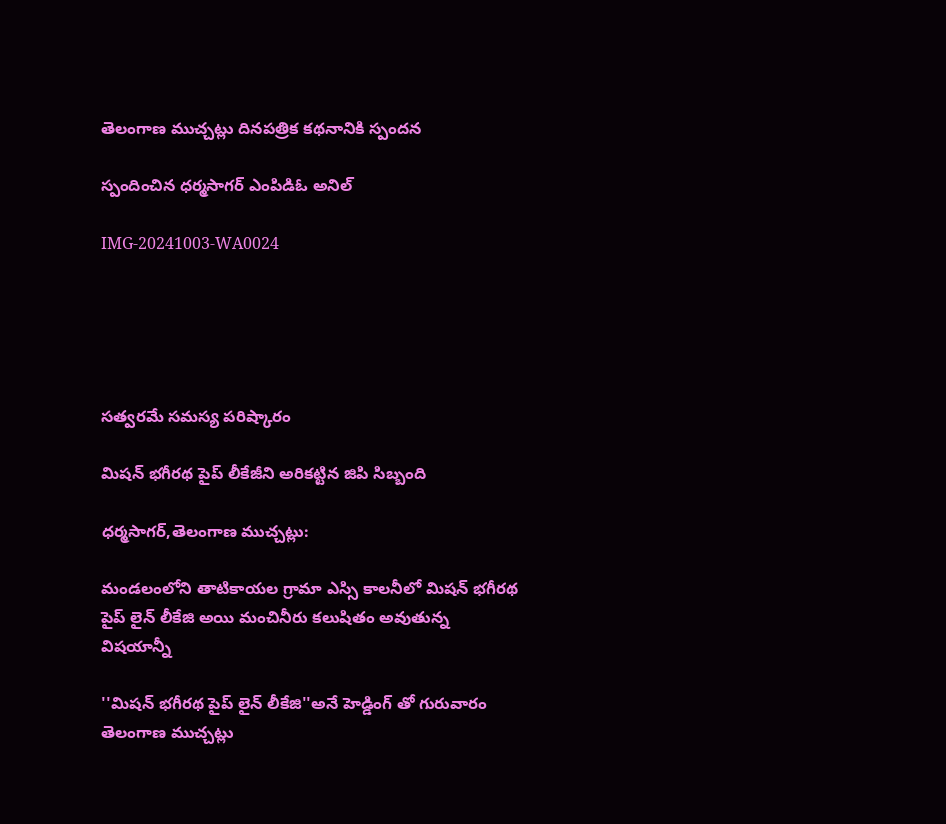తెలంగాణ ముచ్చట్లు దినపత్రిక కథనానికి స్పందన

స్పందించిన ధర్మసాగర్ ఎంపిడిఓ అనిల్

IMG-20241003-WA0024





సత్వరమే సమస్య పరిష్కారం

మిషన్ భగీరథ పైప్ లీకేజీని అరికట్టిన జిపి సిబ్బంది

ధర్మసాగర్,తెలంగాణ ముచ్చట్లు:

మండలంలోని తాటికాయల గ్రామా ఎస్సి కాలనీలో మిషన్ భగీరథ పైప్ లైన్ లీకేజి అయి మంచినీరు కలుషితం అవుతున్న విషయాన్నీ

''మిషన్ భగీరథ పైప్ లైన్ లీకేజి''అనే హెడ్డింగ్ తో గురువారం తెలంగాణ ముచ్చట్లు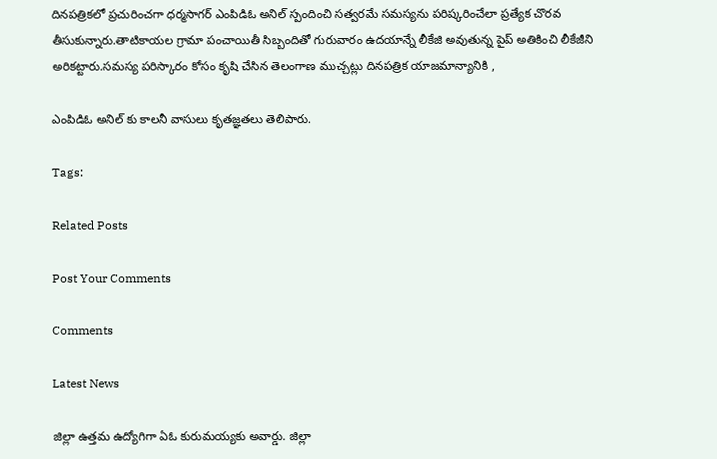దినపత్రికలో ప్రచురించగా ధర్మసాగర్ ఎంపిడిఓ అనిల్ స్పందించి సత్వరమే సమస్యను పరిష్కరించేలా ప్రత్యేక చొరవ తీసుకున్నారు.తాటికాయల గ్రామా పంచాయితీ సిబ్బందితో గురువారం ఉదయాన్నే లీకేజి అవుతున్న పైప్ అతికించి లీకేజీని అరికట్టారు.సమస్య పరిస్కారం కోసం కృషి చేసిన తెలంగాణ ముచ్చట్లు దినపత్రిక యాజమాన్యానికి ,

ఎంపిడిఓ అనిల్ కు కాలనీ వాసులు కృతజ్ఞతలు తెలిపారు.

Tags:

Related Posts

Post Your Comments

Comments

Latest News

జిల్లా ఉత్తమ ఉద్యోగిగా ఏఓ కురుమయ్యకు అవార్డు. జిల్లా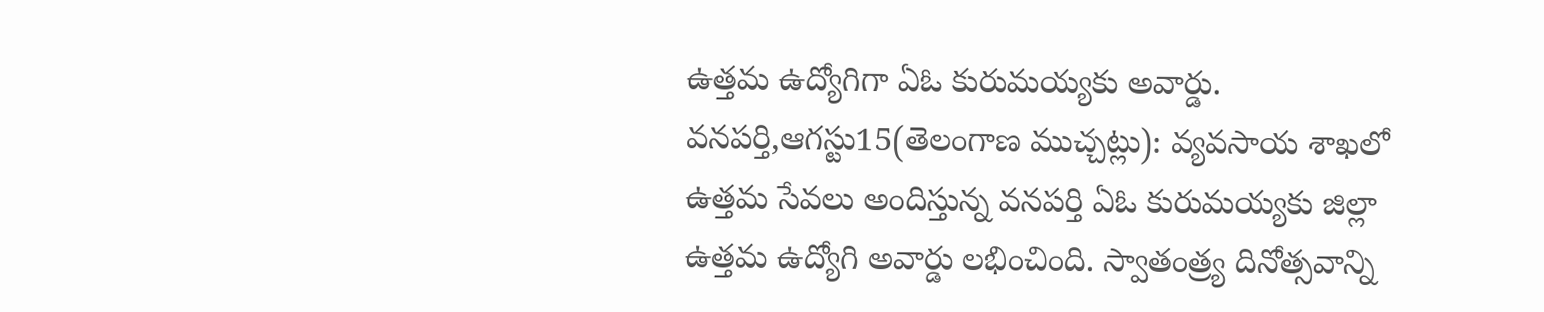ఉత్తమ ఉద్యోగిగా ఏఓ కురుమయ్యకు అవార్డు.
వనపర్తి,ఆగస్టు15(తెలంగాణ ముచ్చట్లు): వ్యవసాయ శాఖలో ఉత్తమ సేవలు అందిస్తున్న వనపర్తి ఏఓ కురుమయ్యకు జిల్లా ఉత్తమ ఉద్యోగి అవార్డు లభించింది. స్వాతంత్ర్య దినోత్సవాన్ని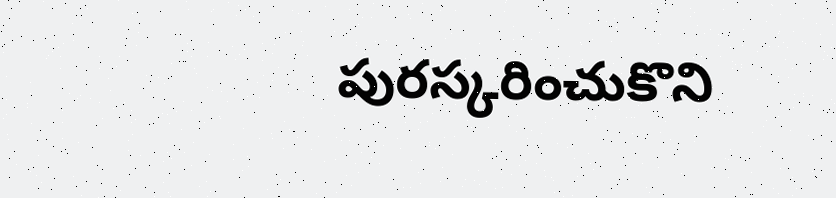పురస్కరించుకొని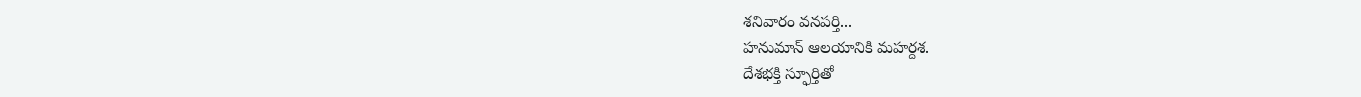శనివారం వనపర్తి...
హనుమాన్ ఆలయానికి మహర్దశ.
దేశభక్తి స్ఫూర్తితో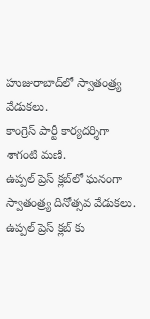హుజురాబాద్‌లో స్వాతంత్ర్య వేడుకలు.
కాంగ్రెస్ పార్టీ కార్యదర్శిగా శాగంటి మణి.
ఉప్పల్ ప్రెస్ క్లబ్‌లో ఘనంగా స్వాతంత్ర్య దినోత్సవ వేడుకలు.
ఉప్పల్ ప్రెస్ క్లబ్‌ కు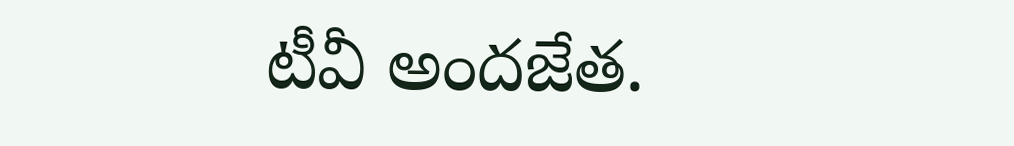టీవీ అందజేత.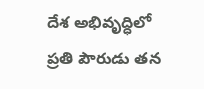దేశ అభివృద్ధిలో ప్రతి పౌరుడు తన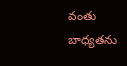వంతు బాధ్యతను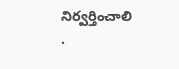నిర్వర్తించాలి .